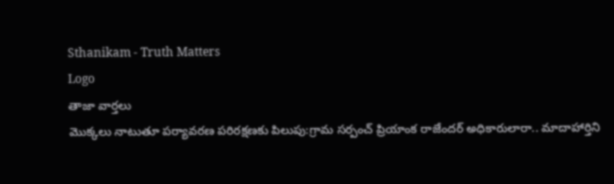Sthanikam - Truth Matters
Logo
తాజా వార్తలు
మొక్కలు నాటుతూ పర్యావరణ పరిరక్షణకు పిలుపు:గ్రామ సర్పంచ్ ప్రియాంక రాజేందర్ అధికారులారా.. మాదాహార్తిని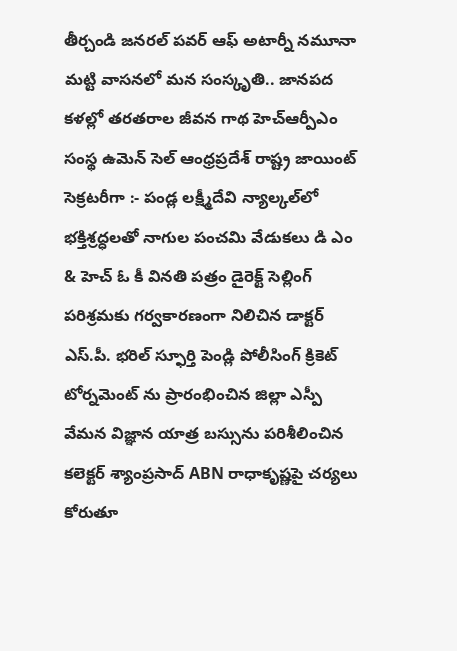తీర్చండి జనరల్ పవర్ ఆఫ్ అటార్నీ నమూనా మట్టి వాసనలో మన సంస్కృతి.. జానపద కళల్లో తరతరాల జీవన గాథ హెచ్ఆర్పీఎం సంస్థ ఉమెన్ సెల్ ఆంధ్రప్రదేశ్ రాష్ట్ర జాయింట్ సెక్రటరీగా :- పండ్ల లక్ష్మీదేవి న్యాల్కల్‌లో భక్తిశ్రద్ధలతో నాగుల పంచమి వేడుకలు డి ఎం & హెచ్ ఓ కీ వినతి పత్రం డైరెక్ట్ సెల్లింగ్ పరిశ్రమకు గర్వకారణంగా నిలిచిన డాక్టర్ ఎస్.పీ. భరిల్ స్ఫూర్తి పెండ్లి పోలీసింగ్ క్రికెట్ టోర్నమెంట్ ను ప్రారంభించిన జిల్లా ఎస్పీ వేమన విజ్ఞాన యాత్ర బస్సును పరిశీలించిన కలెక్టర్ శ్యాంప్రసాద్ ABN రాధాకృష్ణపై చర్యలు కోరుతూ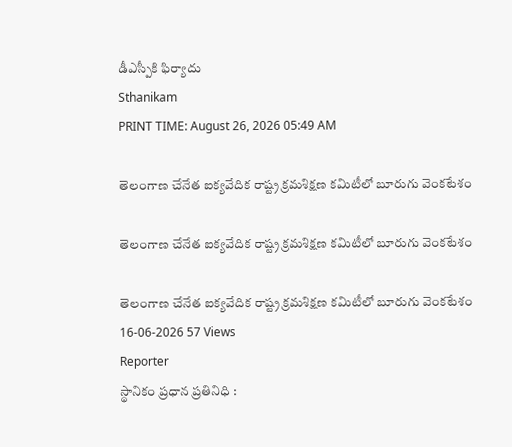డీఎస్పీకి ఫిర్యాదు
Sthanikam
PRINT TIME: August 26, 2026 05:49 AM

తెలంగాణ చేనేత ఐక్యవేదిక రాష్ట్ర క్రమశిక్షణ కమిటీలో బూరుగు వెంకటేశం

తెలంగాణ చేనేత ఐక్యవేదిక రాష్ట్ర క్రమశిక్షణ కమిటీలో బూరుగు వెంకటేశం

తెలంగాణ చేనేత ఐక్యవేదిక రాష్ట్ర క్రమశిక్షణ కమిటీలో బూరుగు వెంకటేశం
16-06-2026 57 Views
Reporter
స్థానికం ప్రధాన ప్రతినిధి :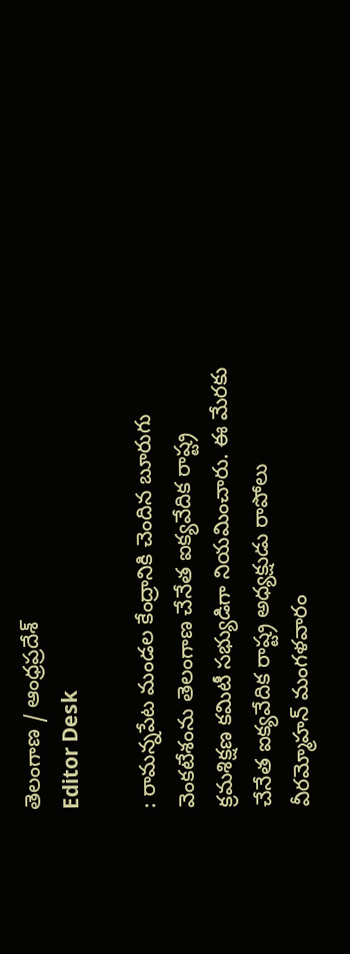తెలంగాణ / ఆంధ్రప్రదేశ్
Editor Desk

: రామన్నపేట మండల కేంద్రానికి చెందిన బూరుగు వెంకటేశంను తెలంగాణ చేనేత ఐక్యవేదిక రాష్ట్ర క్రమశిక్షణ కమిటీ సభ్యుడిగా నియమించారు. ఈ మేరకు చేనేత ఐక్యవేదిక రాష్ట్ర అధ్యక్షుడు రాపోలు వీరమ్మోహన్ మంగళవారం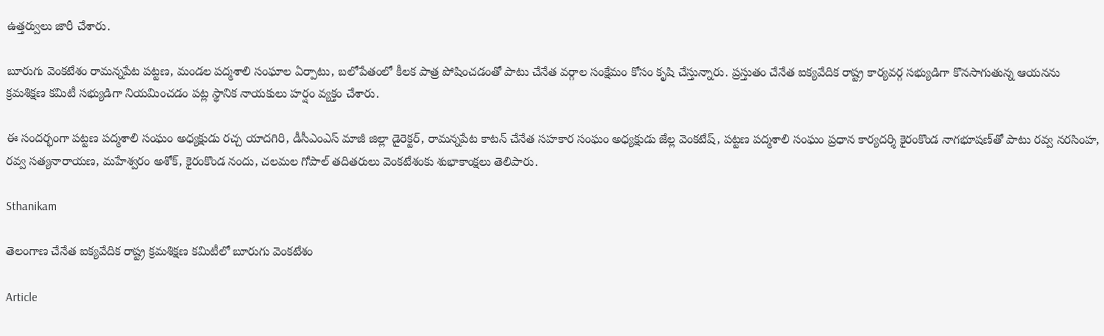ఉత్తర్వులు జారీ చేశారు.

బూరుగు వెంకటేశం రామన్నపేట పట్టణ, మండల పద్మశాలి సంఘాల ఏర్పాటు, బలోపేతంలో కీలక పాత్ర పోషించడంతో పాటు చేనేత వర్గాల సంక్షేమం కోసం కృషి చేస్తున్నారు. ప్రస్తుతం చేనేత ఐక్యవేదిక రాష్ట్ర కార్యవర్గ సభ్యుడిగా కొనసాగుతున్న ఆయనను క్రమశిక్షణ కమిటీ సభ్యుడిగా నియమించడం పట్ల స్థానిక నాయకులు హర్షం వ్యక్తం చేశారు.

ఈ సందర్భంగా పట్టణ పద్మశాలి సంఘం అధ్యక్షుడు రచ్చ యాదగిరి, డీసీఎంఎస్ మాజీ జిల్లా డైరెక్టర్, రామన్నపేట కాటన్ చేనేత సహకార సంఘం అధ్యక్షుడు జేల్ల వెంకటేష్, పట్టణ పద్మశాలి సంఘం ప్రధాన కార్యదర్శి కైరంకొండ నాగభూషణ్‌తో పాటు రవ్వ నరసింహ, రవ్వ సత్యనారాయణ, మహేశ్వరం అశోక్, కైరంకొండ నందు, చలమల గోపాల్ తదితరులు వెంకటేశంకు శుభాకాంక్షలు తెలిపారు.

Sthanikam

తెలంగాణ చేనేత ఐక్యవేదిక రాష్ట్ర క్రమశిక్షణ కమిటీలో బూరుగు వెంకటేశం

Article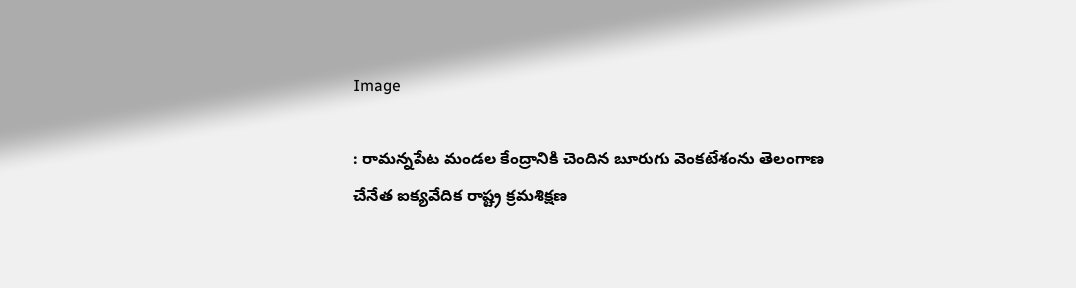Image

: రామన్నపేట మండల కేంద్రానికి చెందిన బూరుగు వెంకటేశంను తెలంగాణ చేనేత ఐక్యవేదిక రాష్ట్ర క్రమశిక్షణ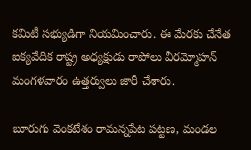కమిటీ సభ్యుడిగా నియమించారు. ఈ మేరకు చేనేత ఐక్యవేదిక రాష్ట్ర అధ్యక్షుడు రాపోలు వీరమ్మోహన్ మంగళవారం ఉత్తర్వులు జారీ చేశారు.

బూరుగు వెంకటేశం రామన్నపేట పట్టణ, మండల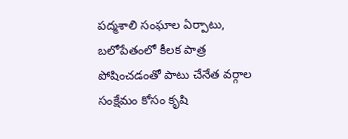పద్మశాలి సంఘాల ఏర్పాటు, బలోపేతంలో కీలక పాత్ర పోషించడంతో పాటు చేనేత వర్గాల సంక్షేమం కోసం కృషి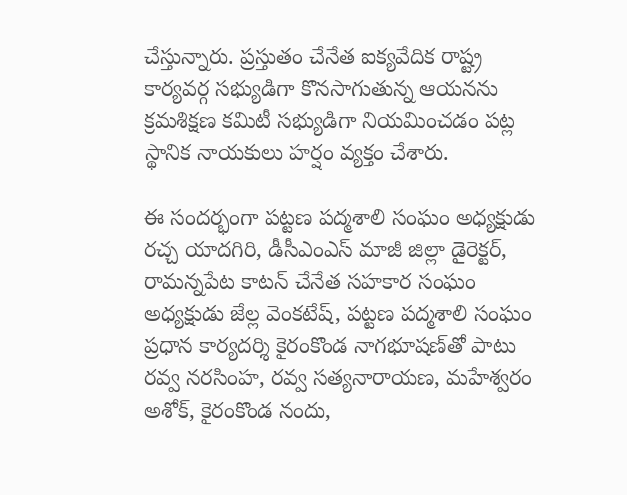చేస్తున్నారు. ప్రస్తుతం చేనేత ఐక్యవేదిక రాష్ట్ర కార్యవర్గ సభ్యుడిగా కొనసాగుతున్న ఆయనను క్రమశిక్షణ కమిటీ సభ్యుడిగా నియమించడం పట్ల స్థానిక నాయకులు హర్షం వ్యక్తం చేశారు.

ఈ సందర్భంగా పట్టణ పద్మశాలి సంఘం అధ్యక్షుడు రచ్చ యాదగిరి, డీసీఎంఎస్ మాజీ జిల్లా డైరెక్టర్, రామన్నపేట కాటన్ చేనేత సహకార సంఘం అధ్యక్షుడు జేల్ల వెంకటేష్, పట్టణ పద్మశాలి సంఘం ప్రధాన కార్యదర్శి కైరంకొండ నాగభూషణ్‌తో పాటు రవ్వ నరసింహ, రవ్వ సత్యనారాయణ, మహేశ్వరం అశోక్, కైరంకొండ నందు,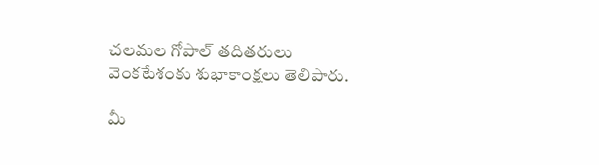చలమల గోపాల్ తదితరులు వెంకటేశంకు శుభాకాంక్షలు తెలిపారు.

మీ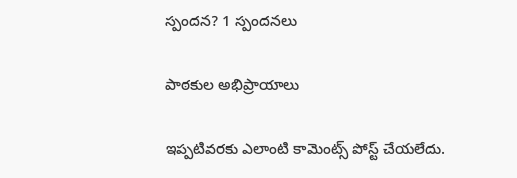స్పందన? 1 స్పందనలు

పాఠకుల అభిప్రాయాలు

ఇప్పటివరకు ఎలాంటి కామెంట్స్ పోస్ట్ చేయలేదు.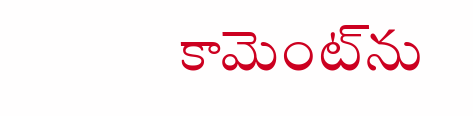కామెంట్‌ను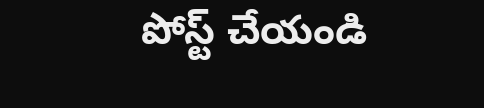పోస్ట్ చేయండి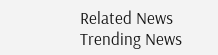Related News
Trending News